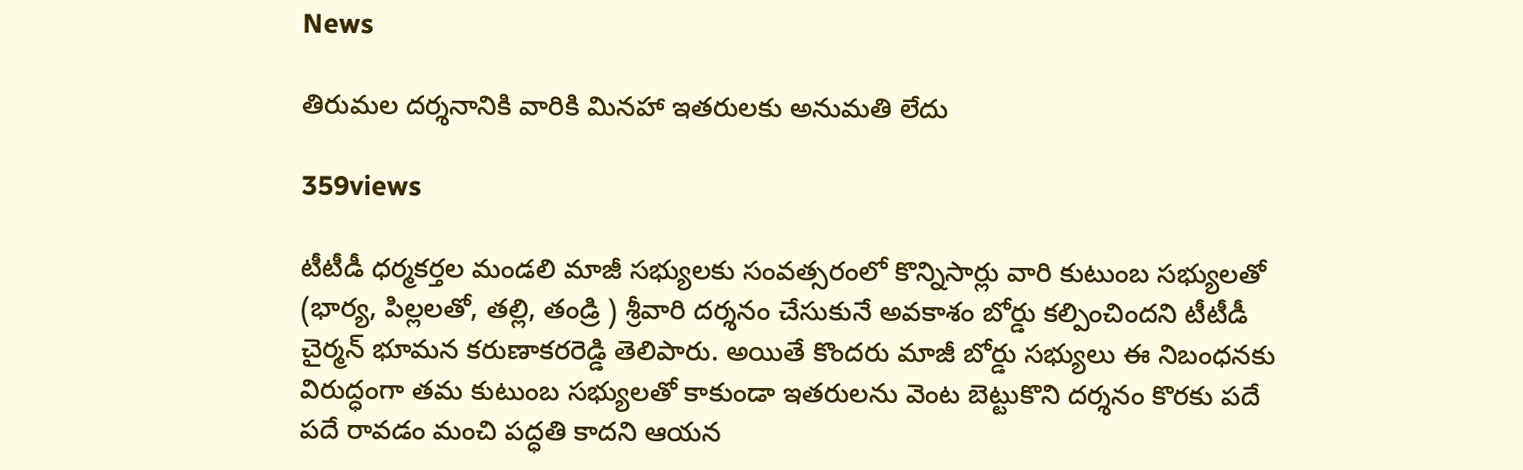News

తిరుమల దర్శనానికి వారికి మినహా ఇతరులకు అనుమతి లేదు

359views

టీటీడీ ధర్మకర్తల మండలి మాజీ సభ్యులకు సంవత్సరంలో కొన్నిసార్లు వారి కుటుంబ సభ్యులతో (భార్య, పిల్లలతో, తల్లి, తండ్రి ) శ్రీవారి దర్శనం చేసుకునే అవకాశం బోర్డు కల్పించిందని టీటీడీ చైర్మన్‌ భూమన కరుణాకరరెడ్డి తెలిపారు. అయితే కొందరు మాజీ బోర్డు సభ్యులు ఈ నిబంధనకు విరుద్ధంగా తమ కుటుంబ సభ్యులతో కాకుండా ఇతరులను వెంట బెట్టుకొని దర్శనం కొరకు పదే పదే రావడం మంచి పద్ధతి కాదని ఆయన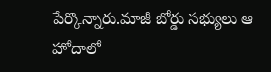పేర్కొన్నారు.మాజీ బోర్డు సభ్యులు ఆ హోదాలో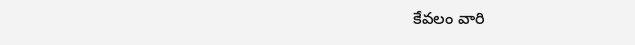కేవలం వారి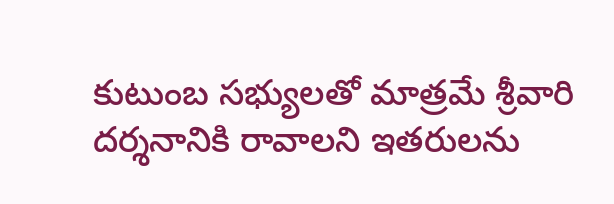కుటుంబ సభ్యులతో మాత్రమే శ్రీవారి దర్శనానికి రావాలని ఇతరులను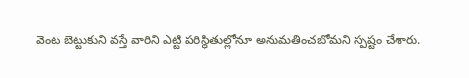వెంట బెట్టుకుని వస్తే వారిని ఎట్టి పరిస్థితుల్లోనూ అనుమతించబోమని స్పష్టం చేశారు.